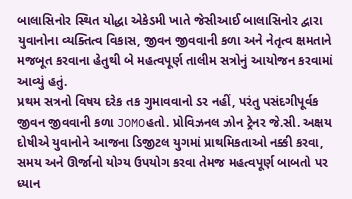બાલાસિનોર સ્થિત યોદ્ધા એકેડમી ખાતે જેસીઆઈ બાલાસિનોર દ્વારા યુવાનોના વ્યક્તિત્વ વિકાસ, જીવન જીવવાની કળા અને નેતૃત્વ ક્ષમતાને મજબૂત કરવાના હેતુથી બે મહત્વપૂર્ણ તાલીમ સત્રોનું આયોજન કરવામાં આવ્યું હતું.
પ્રથમ સત્રનો વિષય દરેક તક ગુમાવવાનો ડર નહીં, પરંતુ પસંદગીપૂર્વક જીવન જીવવાની કળા JOMOહતો. પ્રોવિઝનલ ઝોન ટ્રેનર જે.સી. અક્ષય દોષીએ યુવાનોને આજના ડિજીટલ યુગમાં પ્રાથમિકતાઓ નક્કી કરવા, સમય અને ઊર્જાનો યોગ્ય ઉપયોગ કરવા તેમજ મહત્વપૂર્ણ બાબતો પર ધ્યાન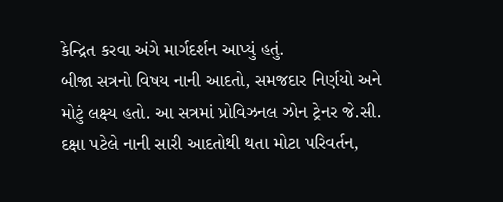કેન્દ્રિત કરવા અંગે માર્ગદર્શન આપ્યું હતું.
બીજા સત્રનો વિષય નાની આદતો, સમજદાર નિર્ણયો અને મોટું લક્ષ્ય હતો. આ સત્રમાં પ્રોવિઝનલ ઝોન ટ્રેનર જે.સી. દક્ષા પટેલે નાની સારી આદતોથી થતા મોટા પરિવર્તન,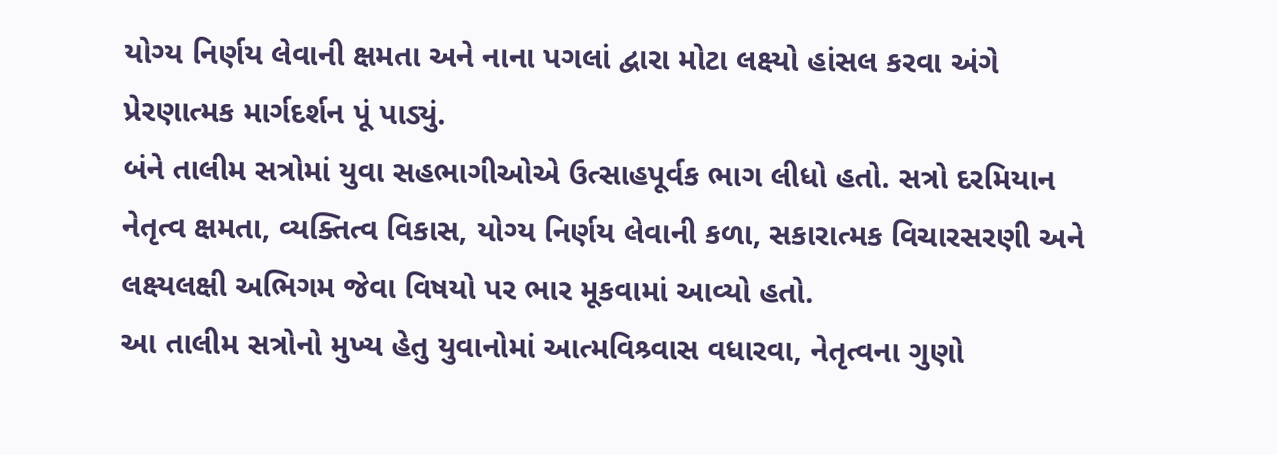યોગ્ય નિર્ણય લેવાની ક્ષમતા અને નાના પગલાં દ્વારા મોટા લક્ષ્યો હાંસલ કરવા અંગે પ્રેરણાત્મક માર્ગદર્શન પૂં પાડ્યું.
બંને તાલીમ સત્રોમાં યુવા સહભાગીઓએ ઉત્સાહપૂર્વક ભાગ લીધો હતો. સત્રો દરમિયાન નેતૃત્વ ક્ષમતા, વ્યક્તિત્વ વિકાસ, યોગ્ય નિર્ણય લેવાની કળા, સકારાત્મક વિચારસરણી અને લક્ષ્યલક્ષી અભિગમ જેવા વિષયો પર ભાર મૂકવામાં આવ્યો હતો.
આ તાલીમ સત્રોનો મુખ્ય હેતુ યુવાનોમાં આત્મવિશ્ર્વાસ વધારવા, નેતૃત્વના ગુણો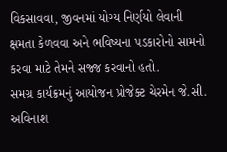વિકસાવવા, જીવનમાં યોગ્ય નિર્ણયો લેવાની ક્ષમતા કેળવવા અને ભવિષ્યના પડકારોનો સામનો કરવા માટે તેમને સજ્જ કરવાનો હતો.
સમગ્ર કાર્યક્રમનું આયોજન પ્રોજેક્ટ ચેરમેન જે.સી. અવિનાશ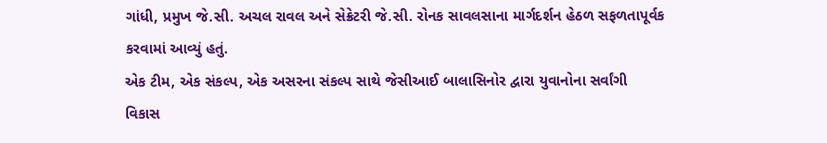ગાંધી, પ્રમુખ જે.સી. અચલ રાવલ અને સેક્રેટરી જે.સી. રોનક સાવલસાના માર્ગદર્શન હેઠળ સફળતાપૂર્વક કરવામાં આવ્યું હતું.
એક ટીમ, એક સંકલ્પ, એક અસરના સંકલ્પ સાથે જેસીઆઈ બાલાસિનોર દ્વારા યુવાનોના સર્વાંગી વિકાસ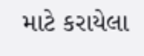માટે કરાયેલા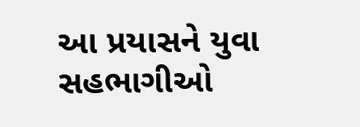આ પ્રયાસને યુવા સહભાગીઓ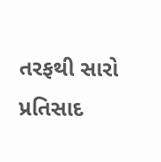તરફથી સારો પ્રતિસાદ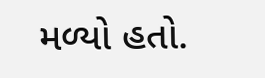મળ્યો હતો.